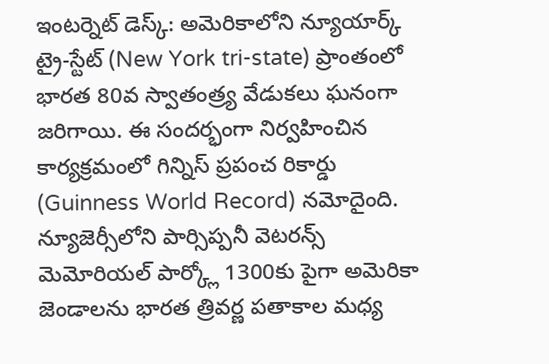ఇంటర్నెట్ డెస్క్: అమెరికాలోని న్యూయార్క్ ట్రై-స్టేట్ (New York tri-state) ప్రాంతంలో భారత 80వ స్వాతంత్ర్య వేడుకలు ఘనంగా జరిగాయి. ఈ సందర్భంగా నిర్వహించిన కార్యక్రమంలో గిన్నిస్ ప్రపంచ రికార్డు (Guinness World Record) నమోదైంది. న్యూజెర్సీలోని పార్సిప్పనీ వెటరన్స్ మెమోరియల్ పార్క్లో 1300కు పైగా అమెరికా జెండాలను భారత త్రివర్ణ పతాకాల మధ్య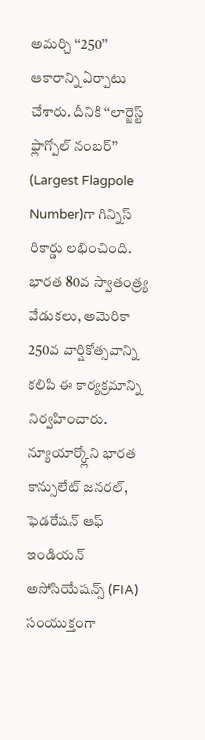అమర్చి ‘‘250’’ ఆకారాన్ని ఏర్పాటు చేశారు. దీనికి ‘‘లార్జెస్ట్ ఫ్లాగ్పోల్ నంబర్’’ (Largest Flagpole Number)గా గిన్నిస్ రికార్డు లభించింది. భారత 80వ స్వాతంత్ర్య వేడుకలు, అమెరికా 250వ వార్షికోత్సవాన్ని కలిపి ఈ కార్యక్రమాన్ని నిర్వహించారు. న్యూయార్క్లోని భారత కాన్సులేట్ జనరల్, ఫెడరేషన్ ఆఫ్ ఇండియన్ అసోసియేషన్స్ (FIA) సంయుక్తంగా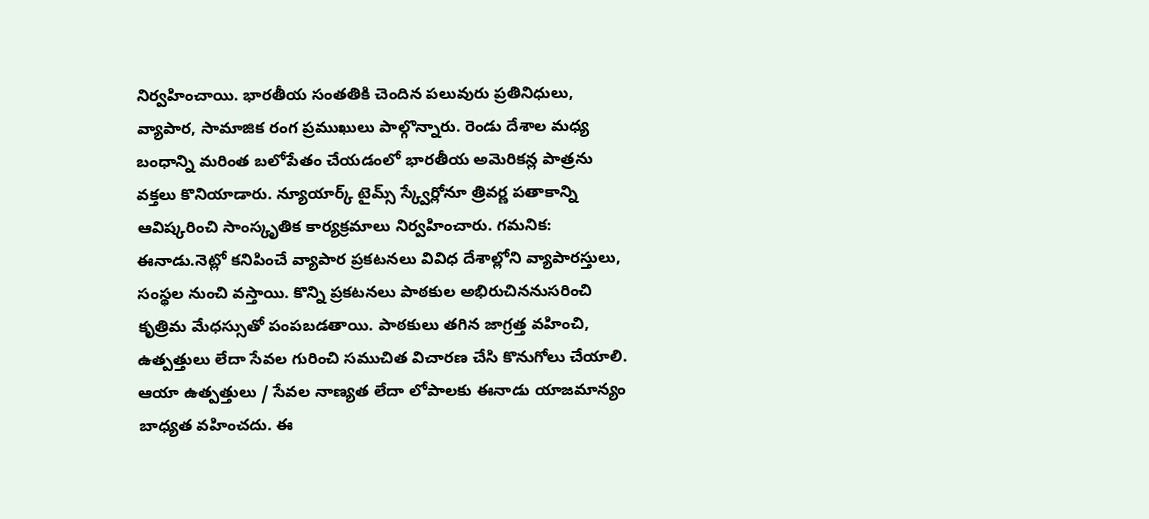నిర్వహించాయి. భారతీయ సంతతికి చెందిన పలువురు ప్రతినిధులు, వ్యాపార, సామాజిక రంగ ప్రముఖులు పాల్గొన్నారు. రెండు దేశాల మధ్య బంధాన్ని మరింత బలోపేతం చేయడంలో భారతీయ అమెరికన్ల పాత్రను వక్తలు కొనియాడారు. న్యూయార్క్ టైమ్స్ స్క్వేర్లోనూ త్రివర్ణ పతాకాన్ని ఆవిష్కరించి సాంస్కృతిక కార్యక్రమాలు నిర్వహించారు. గమనిక: ఈనాడు.నెట్లో కనిపించే వ్యాపార ప్రకటనలు వివిధ దేశాల్లోని వ్యాపారస్తులు, సంస్థల నుంచి వస్తాయి. కొన్ని ప్రకటనలు పాఠకుల అభిరుచిననుసరించి కృత్రిమ మేధస్సుతో పంపబడతాయి. పాఠకులు తగిన జాగ్రత్త వహించి, ఉత్పత్తులు లేదా సేవల గురించి సముచిత విచారణ చేసి కొనుగోలు చేయాలి. ఆయా ఉత్పత్తులు / సేవల నాణ్యత లేదా లోపాలకు ఈనాడు యాజమాన్యం బాధ్యత వహించదు. ఈ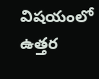విషయంలో ఉత్తర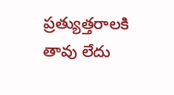ప్రత్యుత్తరాలకి తావు లేదు